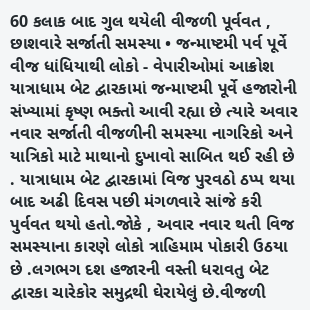60 કલાક બાદ ગુલ થયેલી વીજળી પૂર્વવત , છાશવારે સર્જાતી સમસ્યા • જન્માષ્ટમી પર્વ પૂર્વે વીજ ધાંધિયાથી લોકો - વેપારીઓમાં આક્રોશ યાત્રાધામ બેટ દ્વારકામાં જન્માષ્ટમી પૂર્વે હજારોની સંખ્યામાં કૃષ્ણ ભક્તો આવી રહ્યા છે ત્યારે અવાર નવાર સર્જાતી વીજળીની સમસ્યા નાગરિકો અને યાત્રિકો માટે માથાનો દુખાવો સાબિત થઈ રહી છે . યાત્રાધામ બેટ દ્વારકામાં વિજ પુરવઠો ઠપ્પ થયા બાદ અઢી દિવસ પછી મંગળવારે સાંજે કરી પુર્વવત થયો હતો.જોકે , અવાર નવાર થતી વિજ સમસ્યાના કારણે લોકો ત્રાહિમામ પોકારી ઉઠયા છે .લગભગ દશ હજારની વસ્તી ધરાવતુ બેટ દ્વારકા ચારેકોર સમુદ્રથી ઘેરાયેલું છે.વીજળી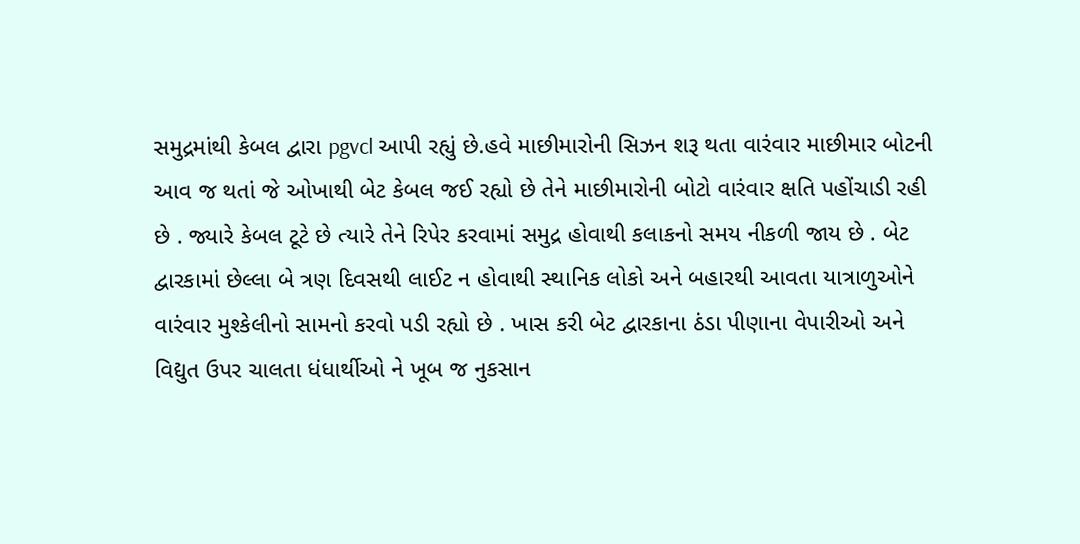સમુદ્રમાંથી કેબલ દ્વારા pgvcl આપી રહ્યું છે.હવે માછીમારોની સિઝન શરૂ થતા વારંવાર માછીમાર બોટની આવ જ થતાં જે ઓખાથી બેટ કેબલ જઈ રહ્યો છે તેને માછીમારોની બોટો વારંવાર ક્ષતિ પહોંચાડી રહી છે . જ્યારે કેબલ ટૂટે છે ત્યારે તેને રિપેર કરવામાં સમુદ્ર હોવાથી કલાકનો સમય નીકળી જાય છે . બેટ દ્વારકામાં છેલ્લા બે ત્રણ દિવસથી લાઈટ ન હોવાથી સ્થાનિક લોકો અને બહારથી આવતા યાત્રાળુઓને વારંવાર મુશ્કેલીનો સામનો કરવો પડી રહ્યો છે . ખાસ કરી બેટ દ્વારકાના ઠંડા પીણાના વેપારીઓ અને વિદ્યુત ઉપર ચાલતા ધંધાર્થીઓ ને ખૂબ જ નુકસાન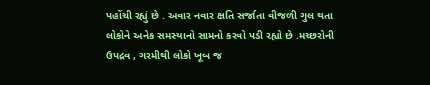પહોંચી રહ્યું છે . અવાર નવાર ક્ષતિ સર્જાતા વીજળી ગુલ થતા લોકોને અનેક સમસ્યાનો સામનો કરવો પડી રહ્યો છે .મચ્છરોની ઉપદ્રવ , ગરમીથી લોકો ખૂબ જ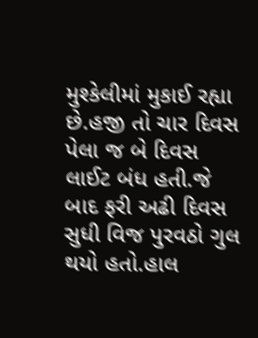મુશ્કેલીમાં મુકાઈ રહ્યા છે.હજી તો ચાર દિવસ પેલા જ બે દિવસ લાઈટ બંધ હતી.જે બાદ ફરી અઢી દિવસ સુધી વિજ પુરવઠો ગુલ થયો હતો.હાલ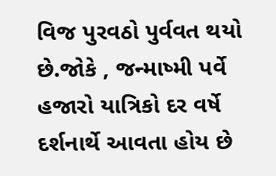વિજ પુરવઠો પુર્વવત થયો છે.જોકે , જન્માષ્મી પર્વે હજારો યાત્રિકો દર વર્ષે દર્શનાર્થે આવતા હોય છે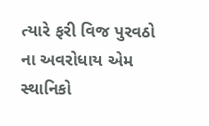ત્યારે ફરી વિજ પુરવઠો ના અવરોધાય એમ સ્થાનિકો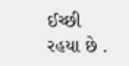ઈચ્છી રહયા છે .